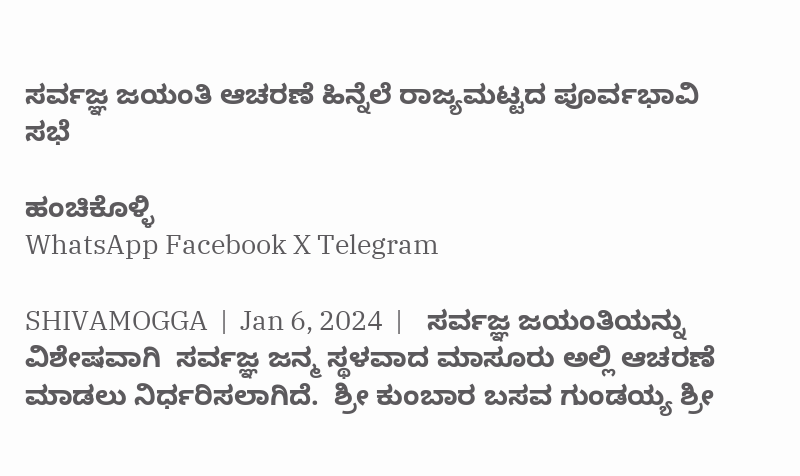ಸರ್ವಜ್ಞ ಜಯಂತಿ ಆಚರಣೆ ಹಿನ್ನೆಲೆ ರಾಜ್ಯಮಟ್ಟದ ಪೂರ್ವಭಾವಿ ಸಭೆ

ಹಂಚಿಕೊಳ್ಳಿ
WhatsApp Facebook X Telegram

SHIVAMOGGA  |  Jan 6, 2024  |    ಸರ್ವಜ್ಞ ಜಯಂತಿಯನ್ನು ವಿಶೇಷವಾಗಿ  ಸರ್ವಜ್ಞ ಜನ್ಮ ಸ್ಥಳವಾದ ಮಾಸೂರು ಅಲ್ಲಿ ಆಚರಣೆ ಮಾಡಲು ನಿರ್ಧರಿಸಲಾಗಿದೆ.  ಶ್ರೀ ಕುಂಬಾರ ಬಸವ ಗುಂಡಯ್ಯ ಶ್ರೀ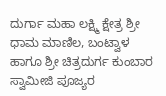ದುರ್ಗಾ ಮಹಾ ಲಕ್ಷ್ಮಿ ಕ್ಷೇತ್ರ ಶ್ರೀ ಧಾಮ ಮಾಣಿಲ, ಬಂಟ್ವಾಳ ಹಾಗೂ ಶ್ರೀ ಚಿತ್ರದುರ್ಗ ಕುಂಬಾರ ಸ್ವಾಮೀಜಿ ಪೂಜ್ಯರ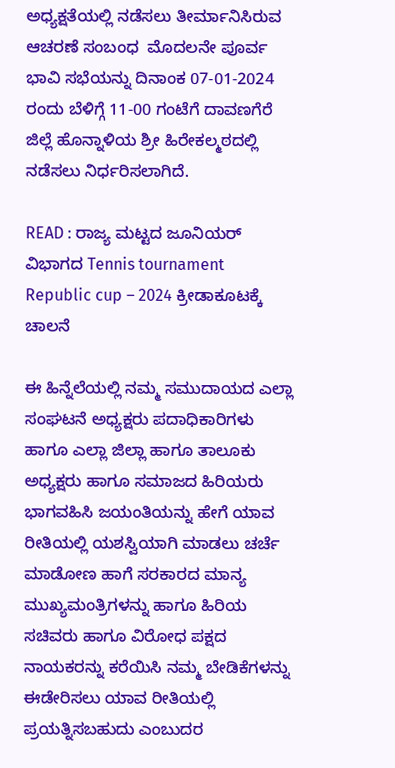ಅಧ್ಯಕ್ಷತೆಯಲ್ಲಿ ನಡೆಸಲು ತೀರ್ಮಾನಿಸಿರುವ ಆಚರಣೆ ಸಂಬಂಧ  ಮೊದಲನೇ ಪೂರ್ವ ಭಾವಿ ಸಭೆಯನ್ನು ದಿನಾಂಕ 07-01-2024 ರಂದು ಬೆಳಿಗ್ಗೆ 11-00 ಗಂಟೆಗೆ ದಾವಣಗೆರೆ ಜಿಲ್ಲೆ ಹೊನ್ನಾಳಿಯ ಶ್ರೀ ಹಿರೇಕಲ್ಮಠದಲ್ಲಿ ನಡೆಸಲು ನಿರ್ಧರಿಸಲಾಗಿದೆ.

READ : ರಾಜ್ಯ ಮಟ್ಟದ ಜೂನಿಯರ್ ವಿಭಾಗದ Tennis tournament Republic cup – 2024 ಕ್ರೀಡಾಕೂಟಕ್ಕೆ ಚಾಲನೆ

ಈ ಹಿನ್ನೆಲೆಯಲ್ಲಿ ನಮ್ಮ ಸಮುದಾಯದ ಎಲ್ಲಾ ಸಂಘಟನೆ ಅಧ್ಯಕ್ಷರು ಪದಾಧಿಕಾರಿಗಳು ಹಾಗೂ ಎಲ್ಲಾ ಜಿಲ್ಲಾ ಹಾಗೂ ತಾಲೂಕು ಅಧ್ಯಕ್ಷರು ಹಾಗೂ ಸಮಾಜದ ಹಿರಿಯರು ಭಾಗವಹಿಸಿ ಜಯಂತಿಯನ್ನು ಹೇಗೆ ಯಾವ ರೀತಿಯಲ್ಲಿ ಯಶಸ್ವಿಯಾಗಿ ಮಾಡಲು ಚರ್ಚೆ ಮಾಡೋಣ ಹಾಗೆ ಸರಕಾರದ ಮಾನ್ಯ ಮುಖ್ಯಮಂತ್ರಿಗಳನ್ನು ಹಾಗೂ ಹಿರಿಯ ಸಚಿವರು ಹಾಗೂ ವಿರೋಧ ಪಕ್ಷದ ನಾಯಕರನ್ನು ಕರೆಯಿಸಿ ನಮ್ಮ ಬೇಡಿಕೆಗಳನ್ನು ಈಡೇರಿಸಲು ಯಾವ ರೀತಿಯಲ್ಲಿ ಪ್ರಯತ್ನಿಸಬಹುದು ಎಂಬುದರ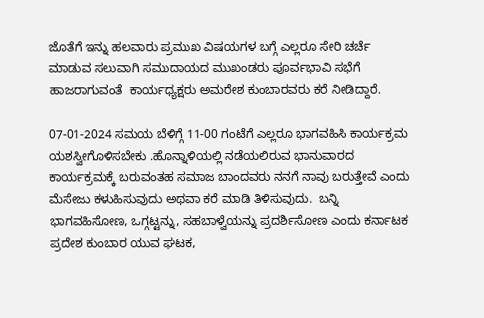ಜೊತೆಗೆ ಇನ್ನು ಹಲವಾರು ಪ್ರಮುಖ ವಿಷಯಗಳ ಬಗ್ಗೆ ಎಲ್ಲರೂ ಸೇರಿ ಚರ್ಚೆ ಮಾಡುವ ಸಲುವಾಗಿ ಸಮುದಾಯದ ಮುಖಂಡರು ಪೂರ್ವಭಾವಿ ಸಭೆಗೆ ಹಾಜರಾಗುವಂತೆ  ಕಾರ್ಯಧ್ಯಕ್ಷರು ಅಮರೇಶ ಕುಂಬಾರವರು ಕರೆ ನೀಡಿದ್ದಾರೆ.

07-01-2024 ಸಮಯ ಬೆಳಿಗ್ಗೆ 11-00 ಗಂಟೆಗೆ ಎಲ್ಲರೂ ಭಾಗವಹಿಸಿ ಕಾರ್ಯಕ್ರಮ ಯಶಸ್ವೀಗೊಳಿಸಬೇಕು .ಹೊನ್ನಾಳಿಯಲ್ಲಿ ನಡೆಯಲಿರುವ ಭಾನುವಾರದ ಕಾರ್ಯಕ್ರಮಕ್ಕೆ ಬರುವಂತಹ ಸಮಾಜ ಬಾಂದವರು ನನಗೆ ನಾವು ಬರುತ್ತೇವೆ ಎಂದು ಮೆಸೇಜು ಕಳುಹಿಸುವುದು ಅಥವಾ ಕರೆ ಮಾಡಿ ತಿಳಿಸುವುದು.  ಬನ್ನಿ ಭಾಗವಹಿಸೋಣ, ಒಗ್ಗಟ್ಟನ್ನು, ಸಹಬಾಳ್ವೆಯನ್ನು ಪ್ರದರ್ಶಿಸೋಣ ಎಂದು ಕರ್ನಾಟಕ ಪ್ರದೇಶ ಕುಂಬಾರ ಯುವ ಘಟಕ,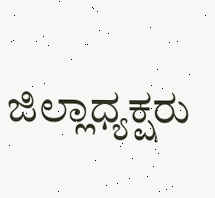ಜಿಲ್ಲಾಧ್ಯಕ್ಷರು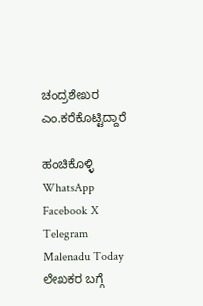ಚಂದ್ರಶೇಖರ ಎಂ.ಕರೆಕೊಟ್ಟಿದ್ದಾರೆ

ಹಂಚಿಕೊಳ್ಳಿ
WhatsApp Facebook X Telegram
Malenadu Today
ಲೇಖಕರ ಬಗ್ಗೆ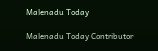Malenadu Today

Malenadu Today Contributor